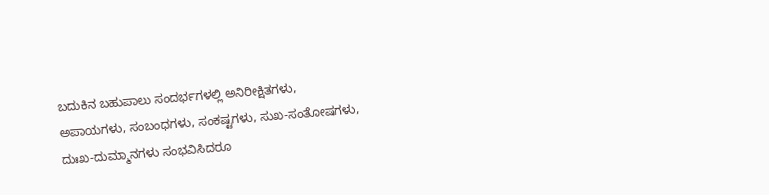ಬದುಕಿನ ಬಹುಪಾಲು ಸಂದರ್ಭಗಳಲ್ಲಿ ಅನಿರೀಕ್ಷಿತಗಳು, ಅಪಾಯಗಳು, ಸಂಬಂಧಗಳು, ಸಂಕಷ್ಟಗಳು, ಸುಖ-ಸಂತೋಷಗಳು, ದುಃಖ-ದುಮ್ಮಾನಗಳು ಸಂಭವಿಸಿದರೂ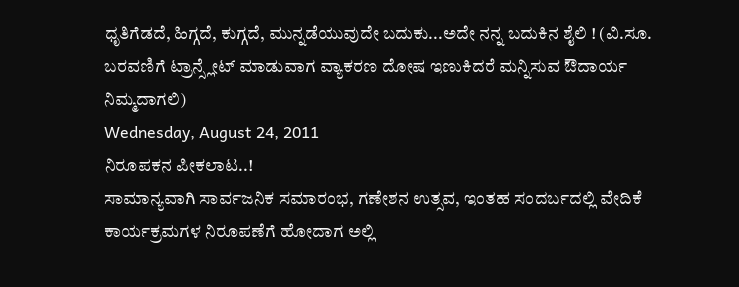ಧೃತಿಗೆಡದೆ, ಹಿಗ್ಗದೆ, ಕುಗ್ಗದೆ, ಮುನ್ನಡೆಯುವುದೇ ಬದುಕು...ಅದೇ ನನ್ನ ಬದುಕಿನ ಶೈಲಿ ! (ವಿ.ಸೂ. ಬರವಣಿಗೆ ಟ್ರಾನ್ಸ್ಲೇಟ್ ಮಾಡುವಾಗ ವ್ಯಾಕರಣ ದೋಷ ಇಣುಕಿದರೆ ಮನ್ನಿಸುವ ಔದಾರ್ಯ ನಿಮ್ಮದಾಗಲಿ)
Wednesday, August 24, 2011
ನಿರೂಪಕನ ಪೀಕಲಾಟ..!
ಸಾಮಾನ್ಯವಾಗಿ ಸಾರ್ವಜನಿಕ ಸಮಾರಂಭ, ಗಣೇಶನ ಉತ್ಸವ, ಇಂತಹ ಸಂದರ್ಬದಲ್ಲಿ ವೇದಿಕೆ ಕಾರ್ಯಕ್ರಮಗಳ ನಿರೂಪಣೆಗೆ ಹೋದಾಗ ಅಲ್ಲಿ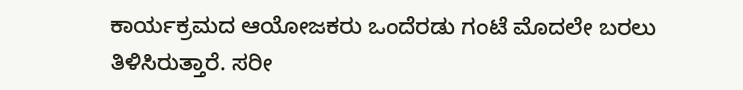ಕಾರ್ಯಕ್ರಮದ ಆಯೋಜಕರು ಒಂದೆರಡು ಗಂಟೆ ಮೊದಲೇ ಬರಲು ತಿಳಿಸಿರುತ್ತಾರೆ. ಸರೀ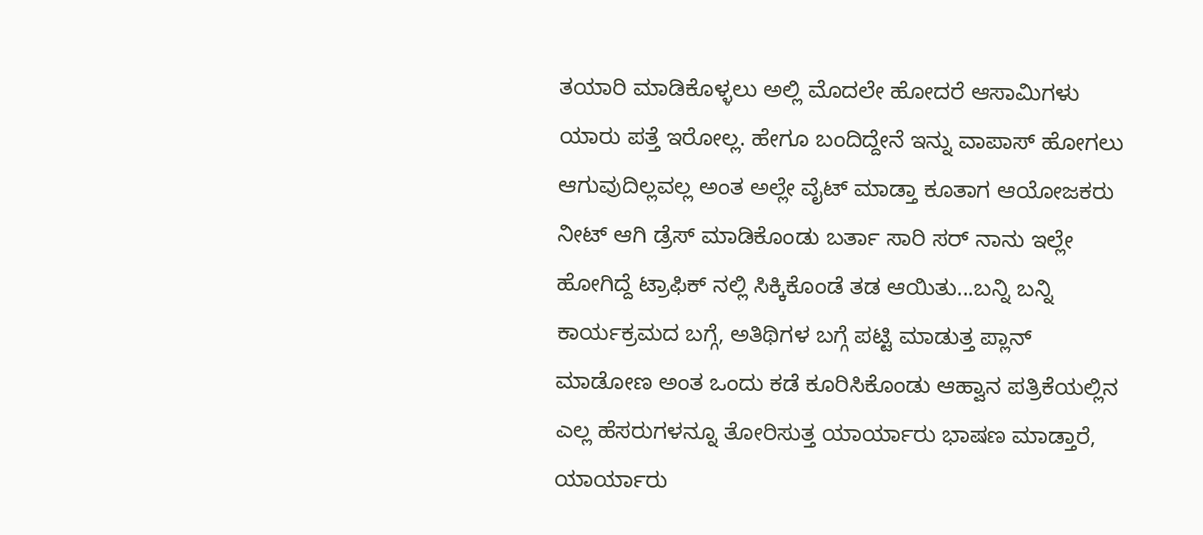ತಯಾರಿ ಮಾಡಿಕೊಳ್ಳಲು ಅಲ್ಲಿ ಮೊದಲೇ ಹೋದರೆ ಆಸಾಮಿಗಳು ಯಾರು ಪತ್ತೆ ಇರೋಲ್ಲ. ಹೇಗೂ ಬಂದಿದ್ದೇನೆ ಇನ್ನು ವಾಪಾಸ್ ಹೋಗಲು ಆಗುವುದಿಲ್ಲವಲ್ಲ ಅಂತ ಅಲ್ಲೇ ವೈಟ್ ಮಾಡ್ತಾ ಕೂತಾಗ ಆಯೋಜಕರು ನೀಟ್ ಆಗಿ ಡ್ರೆಸ್ ಮಾಡಿಕೊಂಡು ಬರ್ತಾ ಸಾರಿ ಸರ್ ನಾನು ಇಲ್ಲೇ ಹೋಗಿದ್ದೆ ಟ್ರಾಫಿಕ್ ನಲ್ಲಿ ಸಿಕ್ಕಿಕೊಂಡೆ ತಡ ಆಯಿತು...ಬನ್ನಿ ಬನ್ನಿ ಕಾರ್ಯಕ್ರಮದ ಬಗ್ಗೆ, ಅತಿಥಿಗಳ ಬಗ್ಗೆ ಪಟ್ಟಿ ಮಾಡುತ್ತ ಪ್ಲಾನ್ ಮಾಡೋಣ ಅಂತ ಒಂದು ಕಡೆ ಕೂರಿಸಿಕೊಂಡು ಆಹ್ವಾನ ಪತ್ರಿಕೆಯಲ್ಲಿನ ಎಲ್ಲ ಹೆಸರುಗಳನ್ನೂ ತೋರಿಸುತ್ತ ಯಾರ್ಯಾರು ಭಾಷಣ ಮಾಡ್ತಾರೆ, ಯಾರ್ಯಾರು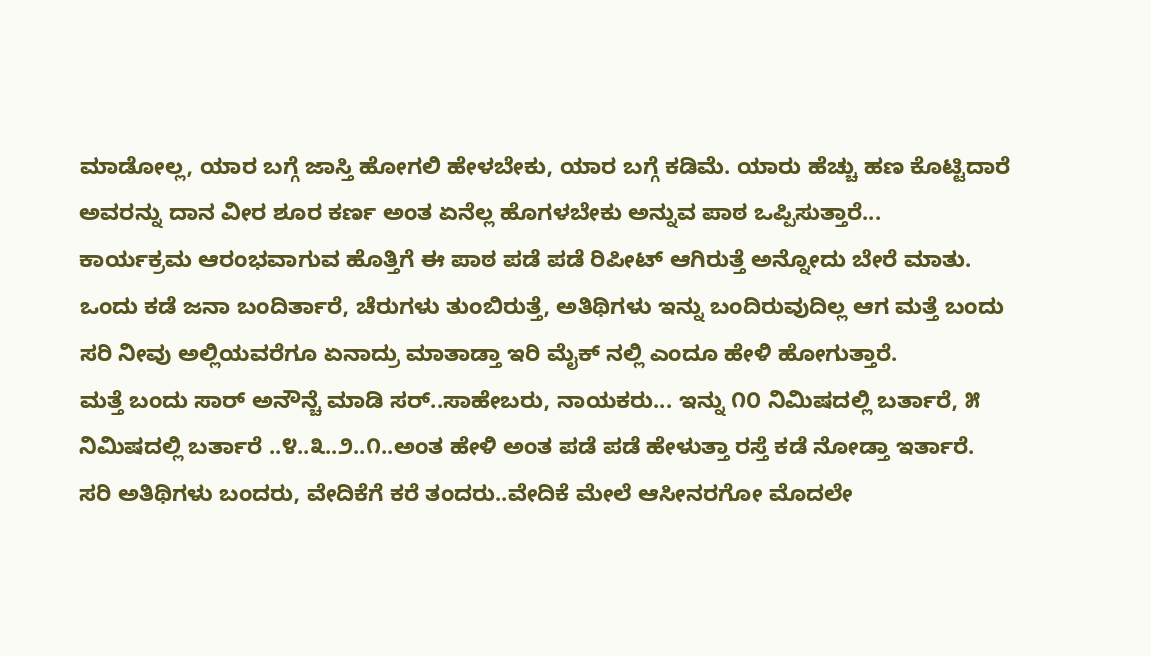ಮಾಡೋಲ್ಲ, ಯಾರ ಬಗ್ಗೆ ಜಾಸ್ತಿ ಹೋಗಲಿ ಹೇಳಬೇಕು, ಯಾರ ಬಗ್ಗೆ ಕಡಿಮೆ. ಯಾರು ಹೆಚ್ಚು ಹಣ ಕೊಟ್ಟಿದಾರೆ ಅವರನ್ನು ದಾನ ವೀರ ಶೂರ ಕರ್ಣ ಅಂತ ಏನೆಲ್ಲ ಹೊಗಳಬೇಕು ಅನ್ನುವ ಪಾಠ ಒಪ್ಪಿಸುತ್ತಾರೆ...
ಕಾರ್ಯಕ್ರಮ ಆರಂಭವಾಗುವ ಹೊತ್ತಿಗೆ ಈ ಪಾಠ ಪಡೆ ಪಡೆ ರಿಪೀಟ್ ಆಗಿರುತ್ತೆ ಅನ್ನೋದು ಬೇರೆ ಮಾತು.
ಒಂದು ಕಡೆ ಜನಾ ಬಂದಿರ್ತಾರೆ, ಚೆರುಗಳು ತುಂಬಿರುತ್ತೆ, ಅತಿಥಿಗಳು ಇನ್ನು ಬಂದಿರುವುದಿಲ್ಲ ಆಗ ಮತ್ತೆ ಬಂದು ಸರಿ ನೀವು ಅಲ್ಲಿಯವರೆಗೂ ಏನಾದ್ರು ಮಾತಾಡ್ತಾ ಇರಿ ಮೈಕ್ ನಲ್ಲಿ ಎಂದೂ ಹೇಳಿ ಹೋಗುತ್ತಾರೆ.
ಮತ್ತೆ ಬಂದು ಸಾರ್ ಅನೌನ್ಚೆ ಮಾಡಿ ಸರ್..ಸಾಹೇಬರು, ನಾಯಕರು... ಇನ್ನು ೧೦ ನಿಮಿಷದಲ್ಲಿ ಬರ್ತಾರೆ, ೫ ನಿಮಿಷದಲ್ಲಿ ಬರ್ತಾರೆ ..೪..೩..೨..೧..ಅಂತ ಹೇಳಿ ಅಂತ ಪಡೆ ಪಡೆ ಹೇಳುತ್ತಾ ರಸ್ತೆ ಕಡೆ ನೋಡ್ತಾ ಇರ್ತಾರೆ.
ಸರಿ ಅತಿಥಿಗಳು ಬಂದರು, ವೇದಿಕೆಗೆ ಕರೆ ತಂದರು..ವೇದಿಕೆ ಮೇಲೆ ಆಸೀನರಗೋ ಮೊದಲೇ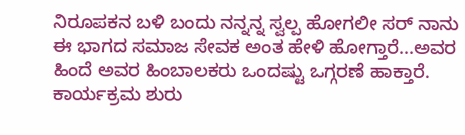ನಿರೂಪಕನ ಬಳಿ ಬಂದು ನನ್ನನ್ನ ಸ್ವಲ್ಪ ಹೋಗಲೀ ಸರ್ ನಾನು ಈ ಭಾಗದ ಸಮಾಜ ಸೇವಕ ಅಂತ ಹೇಳಿ ಹೋಗ್ತಾರೆ...ಅವರ ಹಿಂದೆ ಅವರ ಹಿಂಬಾಲಕರು ಒಂದಷ್ಟು ಒಗ್ಗರಣೆ ಹಾಕ್ತಾರೆ.
ಕಾರ್ಯಕ್ರಮ ಶುರು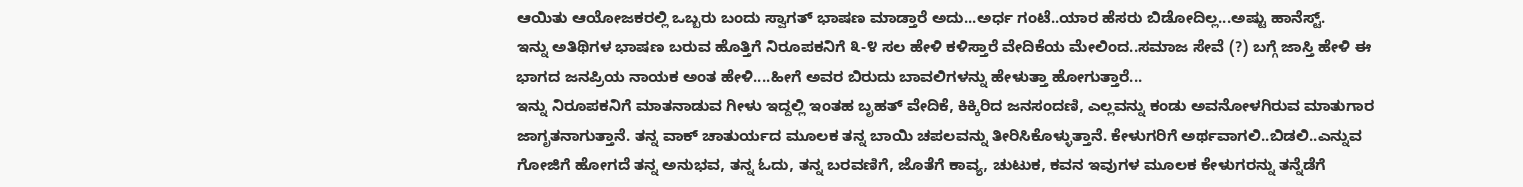ಆಯಿತು ಆಯೋಜಕರಲ್ಲಿ ಒಬ್ಬರು ಬಂದು ಸ್ವಾಗತ್ ಭಾಷಣ ಮಾಡ್ತಾರೆ ಅದು...ಅರ್ಧ ಗಂಟೆ..ಯಾರ ಹೆಸರು ಬಿಡೋದಿಲ್ಲ...ಅಷ್ಟು ಹಾನೆಸ್ಟ್.
ಇನ್ನು ಅತಿಥಿಗಳ ಭಾಷಣ ಬರುವ ಹೊತ್ತಿಗೆ ನಿರೂಪಕನಿಗೆ ೩-೪ ಸಲ ಹೇಳಿ ಕಳಿಸ್ತಾರೆ ವೇದಿಕೆಯ ಮೇಲಿಂದ..ಸಮಾಜ ಸೇವೆ (?) ಬಗ್ಗೆ ಜಾಸ್ತಿ ಹೇಳಿ ಈ ಭಾಗದ ಜನಪ್ರಿಯ ನಾಯಕ ಅಂತ ಹೇಳಿ....ಹೀಗೆ ಅವರ ಬಿರುದು ಬಾವಲಿಗಳನ್ನು ಹೇಳುತ್ತಾ ಹೋಗುತ್ತಾರೆ...
ಇನ್ನು ನಿರೂಪಕನಿಗೆ ಮಾತನಾಡುವ ಗೀಳು ಇದ್ದಲ್ಲಿ ಇಂತಹ ಬೃಹತ್ ವೇದಿಕೆ, ಕಿಕ್ಕಿರಿದ ಜನಸಂದಣಿ, ಎಲ್ಲವನ್ನು ಕಂಡು ಅವನೋಳಗಿರುವ ಮಾತುಗಾರ ಜಾಗೃತನಾಗುತ್ತಾನೆ. ತನ್ನ ವಾಕ್ ಚಾತುರ್ಯದ ಮೂಲಕ ತನ್ನ ಬಾಯಿ ಚಪಲವನ್ನು ತೀರಿಸಿಕೊಳ್ಳುತ್ತಾನೆ. ಕೇಳುಗರಿಗೆ ಅರ್ಥವಾಗಲಿ..ಬಿಡಲಿ..ಎನ್ನುವ ಗೋಜಿಗೆ ಹೋಗದೆ ತನ್ನ ಅನುಭವ, ತನ್ನ ಓದು, ತನ್ನ ಬರವಣಿಗೆ, ಜೊತೆಗೆ ಕಾವ್ಯ, ಚುಟುಕ, ಕವನ ಇವುಗಳ ಮೂಲಕ ಕೇಳುಗರನ್ನು ತನ್ನೆಡೆಗೆ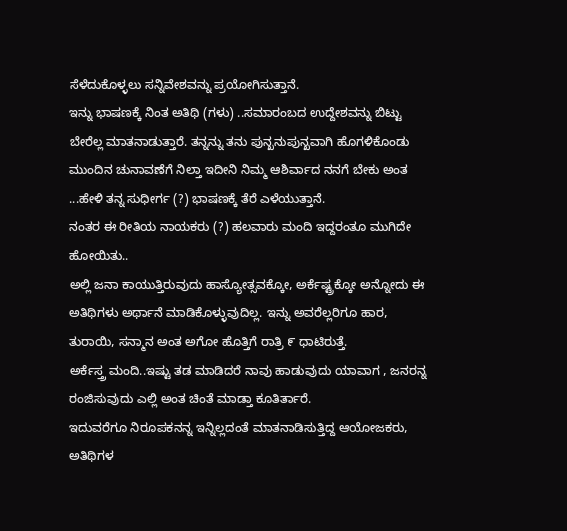ಸೆಳೆದುಕೊಳ್ಳಲು ಸನ್ನಿವೇಶವನ್ನು ಪ್ರಯೋಗಿಸುತ್ತಾನೆ.
ಇನ್ನು ಭಾಷಣಕ್ಕೆ ನಿಂತ ಅತಿಥಿ (ಗಳು) ..ಸಮಾರಂಬದ ಉದ್ದೇಶವನ್ನು ಬಿಟ್ಟು ಬೇರೆಲ್ಲ ಮಾತನಾಡುತ್ತಾರೆ. ತನ್ನನ್ನು ತನು ಪುನ್ಖನುಪುನ್ಖವಾಗಿ ಹೊಗಳಿಕೊಂಡು ಮುಂದಿನ ಚುನಾವಣೆಗೆ ನಿಲ್ತಾ ಇದೀನಿ ನಿಮ್ಮ ಆಶಿರ್ವಾದ ನನಗೆ ಬೇಕು ಅಂತ ...ಹೇಳಿ ತನ್ನ ಸುಧೀರ್ಗ (?) ಭಾಷಣಕ್ಕೆ ತೆರೆ ಎಳೆಯುತ್ತಾನೆ.
ನಂತರ ಈ ರೀತಿಯ ನಾಯಕರು (?) ಹಲವಾರು ಮಂದಿ ಇದ್ದರಂತೂ ಮುಗಿದೇ ಹೋಯಿತು..
ಅಲ್ಲಿ ಜನಾ ಕಾಯುತ್ತಿರುವುದು ಹಾಸ್ಯೋತ್ಸವಕ್ಕೋ, ಅರ್ಕೆಷ್ಟ್ರಕ್ಕೋ ಅನ್ನೋದು ಈ ಅತಿಥಿಗಳು ಅರ್ಥಾನೆ ಮಾಡಿಕೊಳ್ಳುವುದಿಲ್ಲ. ಇನ್ನು ಅವರೆಲ್ಲರಿಗೂ ಹಾರ, ತುರಾಯಿ, ಸನ್ಮಾನ ಅಂತ ಅಗೋ ಹೊತ್ತಿಗೆ ರಾತ್ರಿ ೯ ಧಾಟಿರುತ್ತೆ.
ಅರ್ಕೆಸ್ತ್ರ ಮಂದಿ..ಇಷ್ಟು ತಡ ಮಾಡಿದರೆ ನಾವು ಹಾಡುವುದು ಯಾವಾಗ , ಜನರನ್ನ ರಂಜಿಸುವುದು ಎಲ್ಲಿ ಅಂತ ಚಿಂತೆ ಮಾಡ್ತಾ ಕೂತಿರ್ತಾರೆ.
ಇದುವರೆಗೂ ನಿರೂಪಕನನ್ನ ಇನ್ನಿಲ್ಲದಂತೆ ಮಾತನಾಡಿಸುತ್ತಿದ್ದ ಆಯೋಜಕರು, ಅತಿಥಿಗಳ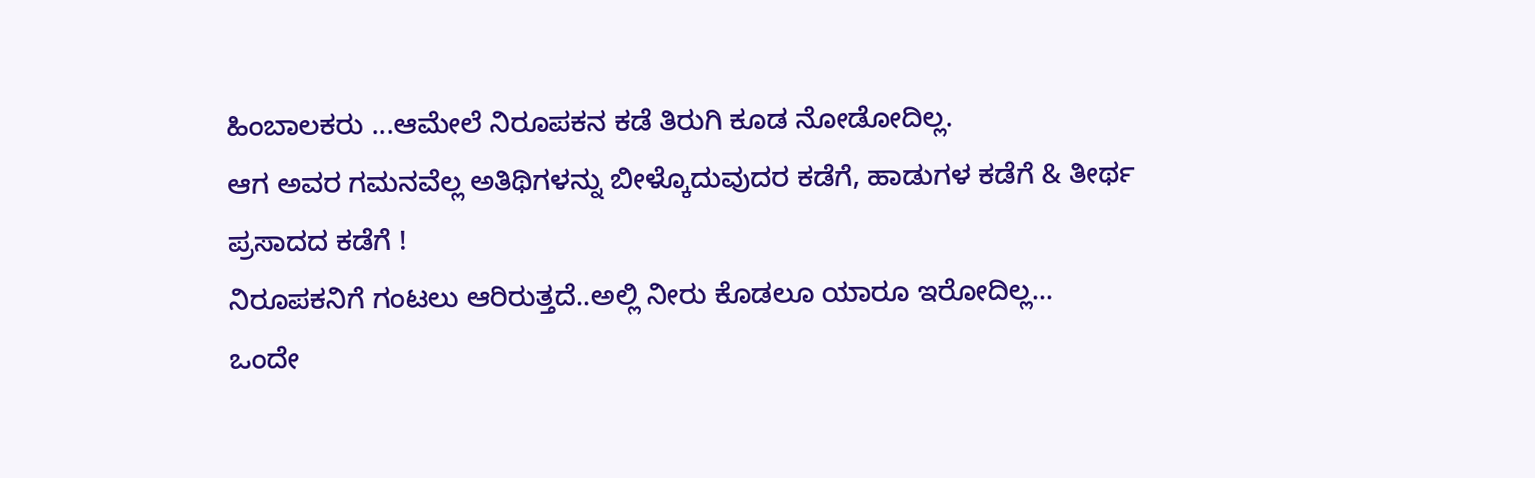ಹಿಂಬಾಲಕರು ...ಆಮೇಲೆ ನಿರೂಪಕನ ಕಡೆ ತಿರುಗಿ ಕೂಡ ನೋಡೋದಿಲ್ಲ.
ಆಗ ಅವರ ಗಮನವೆಲ್ಲ ಅತಿಥಿಗಳನ್ನು ಬೀಳ್ಕೊದುವುದರ ಕಡೆಗೆ, ಹಾಡುಗಳ ಕಡೆಗೆ & ತೀರ್ಥ ಪ್ರಸಾದದ ಕಡೆಗೆ !
ನಿರೂಪಕನಿಗೆ ಗಂಟಲು ಆರಿರುತ್ತದೆ..ಅಲ್ಲಿ ನೀರು ಕೊಡಲೂ ಯಾರೂ ಇರೋದಿಲ್ಲ...
ಒಂದೇ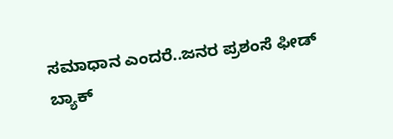ಸಮಾಧಾನ ಎಂದರೆ..ಜನರ ಪ್ರಶಂಸೆ ಫೀಡ್ ಬ್ಯಾಕ್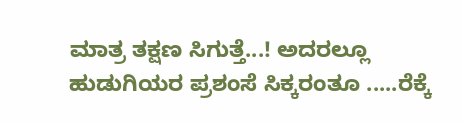ಮಾತ್ರ ತಕ್ಷಣ ಸಿಗುತ್ತೆ...! ಅದರಲ್ಲೂ ಹುಡುಗಿಯರ ಪ್ರಶಂಸೆ ಸಿಕ್ಕರಂತೂ .....ರೆಕ್ಕೆ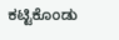ಕಟ್ಟಿಕೊಂಡು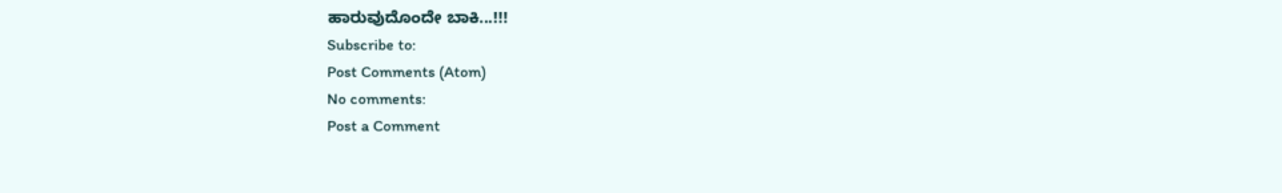ಹಾರುವುದೊಂದೇ ಬಾಕಿ...!!!
Subscribe to:
Post Comments (Atom)
No comments:
Post a Comment